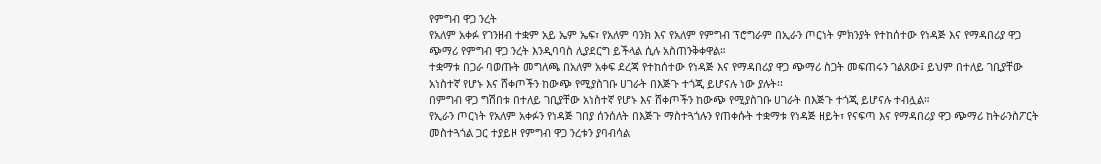የምግብ ዋጋ ንረት
የአለም አቀፉ የገንዘብ ተቋም አይ ኤም ኤፍ፣ የአለም ባንክ እና የአለም የምግብ ፕሮግራም በኢራን ጦርነት ምክንያት የተከሰተው የነዳጅ እና የማዳበሪያ ዋጋ ጭማሪ የምግብ ዋጋ ንረት እንዲባባስ ሊያደርግ ይችላል ሲሉ አስጠንቅቀዋል።
ተቋማቱ በጋራ ባወጡት መግለጫ በአለም አቀፍ ደረጃ የተከሰተው የነዳጅ እና የማዳበሪያ ዋጋ ጭማሪ ስጋት መፍጠሩን ገልጸው፤ ይህም በተለይ ገቢያቸው አነስተኛ የሆኑ እና ሸቀጦችን ከውጭ የሚያስገቡ ሀገራት በእጅጉ ተጎጂ ይሆናሉ ነው ያሉት፡፡
በምግብ ዋጋ ግሽበቱ በተለይ ገቢያቸው አነስተኛ የሆኑ እና ሸቀጦችን ከውጭ የሚያስገቡ ሀገራት በእጅጉ ተጎጂ ይሆናሉ ተብሏል።
የኢራን ጦርነት የአለም አቀፉን የነዳጅ ገበያ ሰንሰለት በእጅጉ ማስተጓጎሉን የጠቀሱት ተቋማቱ የነዳጅ ዘይት፣ የናፍጣ እና የማዳበሪያ ዋጋ ጭማሪ ከትራንስፖርት መስተጓጎል ጋር ተያይዞ የምግብ ዋጋ ንረቱን ያባብሳል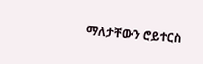ማለታቸውን ሮይተርስ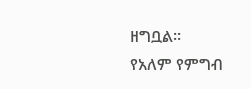ዘግቧል፡፡
የአለም የምግብ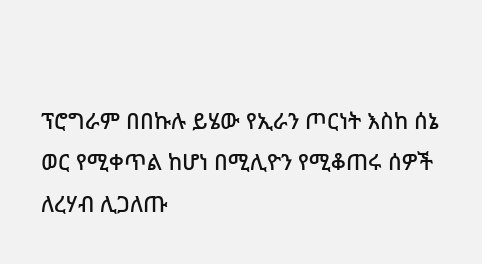ፕሮግራም በበኩሉ ይሄው የኢራን ጦርነት እስከ ሰኔ ወር የሚቀጥል ከሆነ በሚሊዮን የሚቆጠሩ ሰዎች ለረሃብ ሊጋለጡ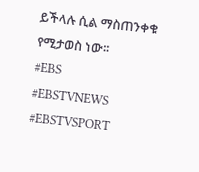ይችላሉ ሲል ማስጠንቀቁ የሚታወስ ነው፡፡
#EBS
#EBSTVNEWS
#EBSTVSPORT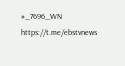#_7696_WN
https://t.me/ebstvnews